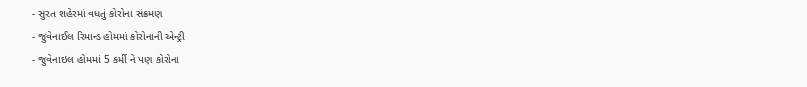- સુરત શહેરમાં વધતું કોરોના સંક્રમણ
- જુવેનાઈલ રિમાન્ડ હોમમાં કોરોનાની એન્ટ્રી
- જુવેનાઇલ હોમમાં 5 કર્મી ને પણ કોરોના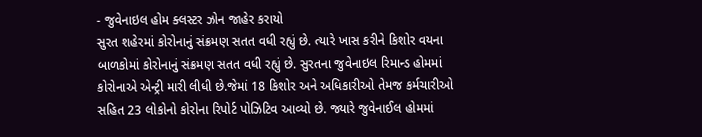- જુવેનાઇલ હોમ ક્લસ્ટર ઝોન જાહેર કરાયો
સુરત શહેરમાં કોરોનાનું સંક્રમણ સતત વધી રહ્યું છે. ત્યારે ખાસ કરીને કિશોર વયના બાળકોમાં કોરોનાનું સંક્રમણ સતત વધી રહ્યું છે. સુરતના જુવેનાઇલ રિમાન્ડ હોમમાં કોરોનાએ એન્ટ્રી મારી લીધી છે.જેમાં 18 કિશોર અને અધિકારીઓ તેમજ કર્મચારીઓ સહિત 23 લોકોનો કોરોના રિપોર્ટ પોઝિટિવ આવ્યો છે. જ્યારે જુવેનાઈલ હોમમાં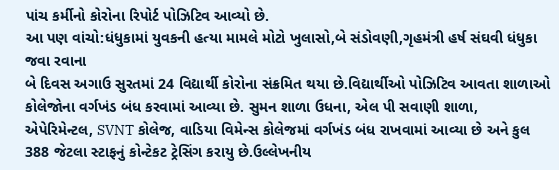પાંચ કર્મીનો કોરોના રિપોર્ટ પોઝિટિવ આવ્યો છે.
આ પણ વાંચો:ધંધુકામાં યુવકની હત્યા મામલે મોટો ખુલાસો,બે સંડોવણી,ગૃહમંત્રી હર્ષ સંઘવી ધંધુકા જવા રવાના
બે દિવસ અગાઉ સુરતમાં 24 વિદ્યાર્થી કોરોના સંક્રમિત થયા છે.વિદ્યાર્થીઓ પોઝિટિવ આવતા શાળાઓ કોલેજોના વર્ગખંડ બંધ કરવામાં આવ્યા છે. સુમન શાળા ઉધના, એલ પી સવાણી શાળા, એપેરિમેન્ટલ, SVNT કોલેજ, વાડિયા વિમેન્સ કોલેજમાં વર્ગખંડ બંધ રાખવામાં આવ્યા છે અને કુલ 388 જેટલા સ્ટાફનું કોન્ટેકટ ટ્રેસિંગ કરાયુ છે.ઉલ્લેખનીય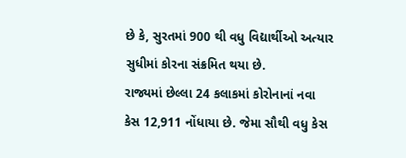છે કે, સુરતમાં 900 થી વધુ વિદ્યાર્થીઓ અત્યાર સુધીમાં કોરના સંક્રમિત થયા છે.
રાજ્યમાં છેલ્લા 24 કલાકમાં કોરોનાનાં નવા કેસ 12,911 નોંધાયા છે. જેમા સૌથી વધુ કેસ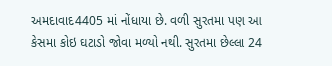અમદાવાદ4405 માં નોંધાયા છે. વળી સુરતમા પણ આ કેસમા કોઇ ઘટાડો જોવા મળ્યો નથી. સુરતમા છેલ્લા 24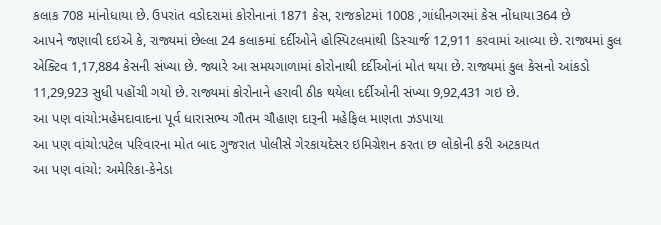કલાક 708 માંનોધાયા છે. ઉપરાંત વડોદરામાં કોરોનાનાં 1871 કેસ, રાજકોટમાં 1008 ,ગાંધીનગરમાં કેસ નોંધાયા364 છે
આપને જણાવી દઇએ કે, રાજ્યમાં છેલ્લા 24 કલાકમાં દર્દીઓને હોસ્પિટલમાંથી ડિસ્ચાર્જ 12,911 કરવામાં આવ્યા છે. રાજ્યમાં કુલ એક્ટિવ 1,17,884 કેસની સંખ્યા છે. જ્યારે આ સમયગાળામાં કોરોનાથી દર્દીઓનાં મોત થયા છે. રાજ્યમાં કુલ કેસનો આંકડો 11,29,923 સુધી પહોંચી ગયો છે. રાજ્યમાં કોરોનાને હરાવી ઠીક થયેલા દર્દીઓની સંખ્યા 9,92,431 ગઇ છે.
આ પણ વાંચો:મહેમદાવાદના પૂર્વ ધારાસભ્ય ગૌતમ ચૌહાણ દારૂની મહેફિલ માણતા ઝડપાયા
આ પણ વાંચો:પટેલ પરિવારના મોત બાદ ગુજરાત પોલીસે ગેરકાયદેસર ઇમિગ્રેશન કરતા છ લોકોની કરી અટકાયત
આ પણ વાંચો: અમેરિકા-કેનેડા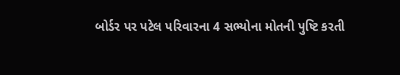બોર્ડર પર પટેલ પરિવારના 4 સભ્યોના મોતની પુષ્ટિ કરતી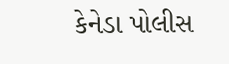કેનેડા પોલીસ